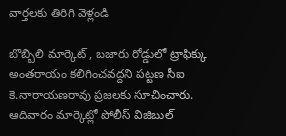వార్తలకు తిరిగి వెళ్లండి

బొబ్బిలి మార్కెట్ , బజారు రోడ్డులో ట్రాఫిక్కు అంతరాయం కలిగించవద్దని పట్టణ సీఐ కె.నారాయణరావు ప్రజలకు సూచించారు. ఆదివారం మార్కెట్లో పోలీస్ విజిబుల్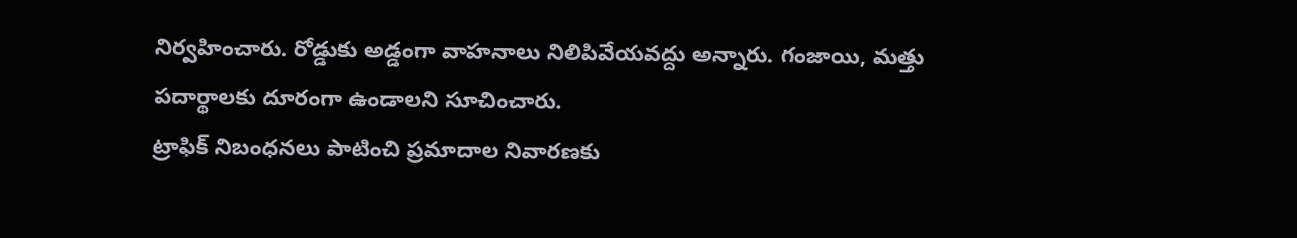నిర్వహించారు. రోడ్డుకు అడ్డంగా వాహనాలు నిలిపివేయవద్దు అన్నారు. గంజాయి, మత్తు పదార్థాలకు దూరంగా ఉండాలని సూచించారు.
ట్రాఫిక్ నిబంధనలు పాటించి ప్రమాదాల నివారణకు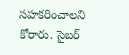సహకరించాలని కోరారు. సైబర్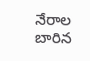నేరాల బారిన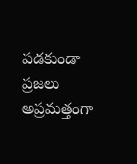పడకుండా ప్రజలు అప్రమత్తంగా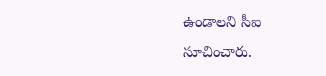ఉండాలని సీఐ సూచించారు.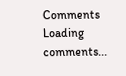Comments
Loading comments...